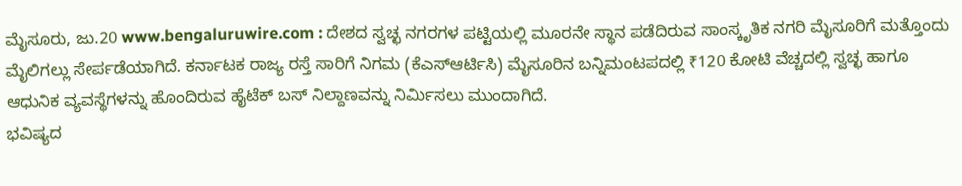ಮೈಸೂರು, ಜು.20 www.bengaluruwire.com : ದೇಶದ ಸ್ವಚ್ಛ ನಗರಗಳ ಪಟ್ಟಿಯಲ್ಲಿ ಮೂರನೇ ಸ್ಥಾನ ಪಡೆದಿರುವ ಸಾಂಸ್ಕೃತಿಕ ನಗರಿ ಮೈಸೂರಿಗೆ ಮತ್ತೊಂದು ಮೈಲಿಗಲ್ಲು ಸೇರ್ಪಡೆಯಾಗಿದೆ. ಕರ್ನಾಟಕ ರಾಜ್ಯ ರಸ್ತೆ ಸಾರಿಗೆ ನಿಗಮ (ಕೆಎಸ್ಆರ್ಟಿಸಿ) ಮೈಸೂರಿನ ಬನ್ನಿಮಂಟಪದಲ್ಲಿ ₹120 ಕೋಟಿ ವೆಚ್ಚದಲ್ಲಿ ಸ್ವಚ್ಛ ಹಾಗೂ ಆಧುನಿಕ ವ್ಯವಸ್ಥೆಗಳನ್ನು ಹೊಂದಿರುವ ಹೈಟೆಕ್ ಬಸ್ ನಿಲ್ದಾಣವನ್ನು ನಿರ್ಮಿಸಲು ಮುಂದಾಗಿದೆ.
ಭವಿಷ್ಯದ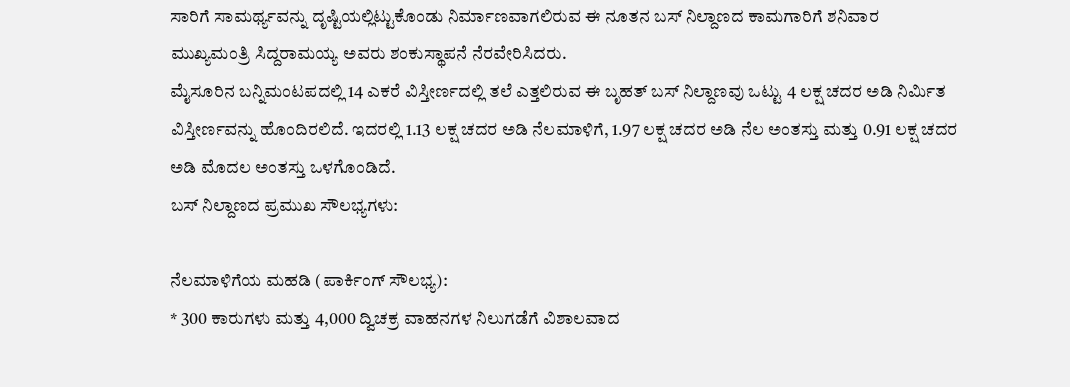ಸಾರಿಗೆ ಸಾಮರ್ಥ್ಯವನ್ನು ದೃಷ್ಟಿಯಲ್ಲಿಟ್ಟುಕೊಂಡು ನಿರ್ಮಾಣವಾಗಲಿರುವ ಈ ನೂತನ ಬಸ್ ನಿಲ್ದಾಣದ ಕಾಮಗಾರಿಗೆ ಶನಿವಾರ ಮುಖ್ಯಮಂತ್ರಿ ಸಿದ್ದರಾಮಯ್ಯ ಅವರು ಶಂಕುಸ್ಥಾಪನೆ ನೆರವೇರಿಸಿದರು.
ಮೈಸೂರಿನ ಬನ್ನಿಮಂಟಪದಲ್ಲಿ 14 ಎಕರೆ ವಿಸ್ತೀರ್ಣದಲ್ಲಿ ತಲೆ ಎತ್ತಲಿರುವ ಈ ಬೃಹತ್ ಬಸ್ ನಿಲ್ದಾಣವು ಒಟ್ಟು 4 ಲಕ್ಷ ಚದರ ಅಡಿ ನಿರ್ಮಿತ ವಿಸ್ತೀರ್ಣವನ್ನು ಹೊಂದಿರಲಿದೆ. ಇದರಲ್ಲಿ 1.13 ಲಕ್ಷ ಚದರ ಅಡಿ ನೆಲಮಾಳಿಗೆ, 1.97 ಲಕ್ಷ ಚದರ ಅಡಿ ನೆಲ ಅಂತಸ್ತು ಮತ್ತು 0.91 ಲಕ್ಷ ಚದರ ಅಡಿ ಮೊದಲ ಅಂತಸ್ತು ಒಳಗೊಂಡಿದೆ.
ಬಸ್ ನಿಲ್ದಾಣದ ಪ್ರಮುಖ ಸೌಲಭ್ಯಗಳು:

ನೆಲಮಾಳಿಗೆಯ ಮಹಡಿ (ಪಾರ್ಕಿಂಗ್ ಸೌಲಭ್ಯ):
* 300 ಕಾರುಗಳು ಮತ್ತು 4,000 ದ್ವಿಚಕ್ರ ವಾಹನಗಳ ನಿಲುಗಡೆಗೆ ವಿಶಾಲವಾದ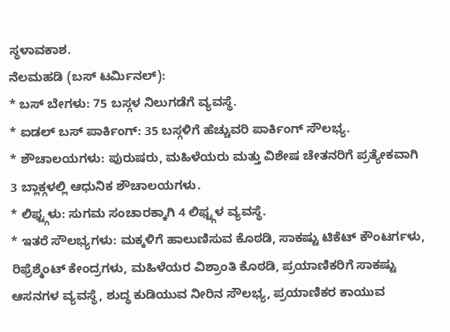ಸ್ಥಳಾವಕಾಶ.
ನೆಲಮಹಡಿ (ಬಸ್ ಟರ್ಮಿನಲ್):
* ಬಸ್ ಬೇಗಳು: 75 ಬಸ್ಗಳ ನಿಲುಗಡೆಗೆ ವ್ಯವಸ್ಥೆ.
* ಐಡಲ್ ಬಸ್ ಪಾರ್ಕಿಂಗ್: 35 ಬಸ್ಗಳಿಗೆ ಹೆಚ್ಚುವರಿ ಪಾರ್ಕಿಂಗ್ ಸೌಲಭ್ಯ.
* ಶೌಚಾಲಯಗಳು: ಪುರುಷರು, ಮಹಿಳೆಯರು ಮತ್ತು ವಿಶೇಷ ಚೇತನರಿಗೆ ಪ್ರತ್ಯೇಕವಾಗಿ 3 ಬ್ಲಾಕ್ಗಳಲ್ಲಿ ಆಧುನಿಕ ಶೌಚಾಲಯಗಳು.
* ಲಿಫ್ಟ್ಗಳು: ಸುಗಮ ಸಂಚಾರಕ್ಕಾಗಿ 4 ಲಿಫ್ಟ್ಗಳ ವ್ಯವಸ್ಥೆ.
* ಇತರೆ ಸೌಲಭ್ಯಗಳು: ಮಕ್ಕಳಿಗೆ ಹಾಲುಣಿಸುವ ಕೊಠಡಿ, ಸಾಕಷ್ಟು ಟಿಕೆಟ್ ಕೌಂಟರ್ಗಳು, ರಿಫ್ರೆಶ್ಮೆಂಟ್ ಕೇಂದ್ರಗಳು, ಮಹಿಳೆಯರ ವಿಶ್ರಾಂತಿ ಕೊಠಡಿ, ಪ್ರಯಾಣಿಕರಿಗೆ ಸಾಕಷ್ಟು ಆಸನಗಳ ವ್ಯವಸ್ಥೆ, ಶುದ್ಧ ಕುಡಿಯುವ ನೀರಿನ ಸೌಲಭ್ಯ, ಪ್ರಯಾಣಿಕರ ಕಾಯುವ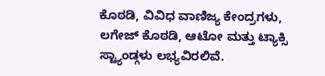ಕೊಠಡಿ, ವಿವಿಧ ವಾಣಿಜ್ಯ ಕೇಂದ್ರಗಳು, ಲಗೇಜ್ ಕೊಠಡಿ, ಆಟೋ ಮತ್ತು ಟ್ಯಾಕ್ಸಿ ಸ್ಟ್ಯಾಂಡ್ಗಳು ಲಭ್ಯವಿರಲಿವೆ.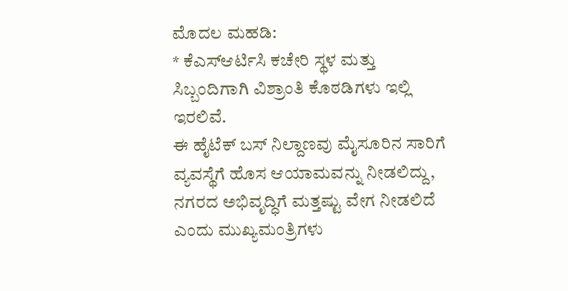ಮೊದಲ ಮಹಡಿ:
* ಕೆಎಸ್ಆರ್ಟಿಸಿ ಕಚೇರಿ ಸ್ಥಳ ಮತ್ತು ಸಿಬ್ಬಂದಿಗಾಗಿ ವಿಶ್ರಾಂತಿ ಕೊಠಡಿಗಳು ಇಲ್ಲಿ ಇರಲಿವೆ.
ಈ ಹೈಟೆಕ್ ಬಸ್ ನಿಲ್ದಾಣವು ಮೈಸೂರಿನ ಸಾರಿಗೆ ವ್ಯವಸ್ಥೆಗೆ ಹೊಸ ಆಯಾಮವನ್ನು ನೀಡಲಿದ್ದು, ನಗರದ ಅಭಿವೃದ್ಧಿಗೆ ಮತ್ತಷ್ಟು ವೇಗ ನೀಡಲಿದೆ ಎಂದು ಮುಖ್ಯಮಂತ್ರಿಗಳು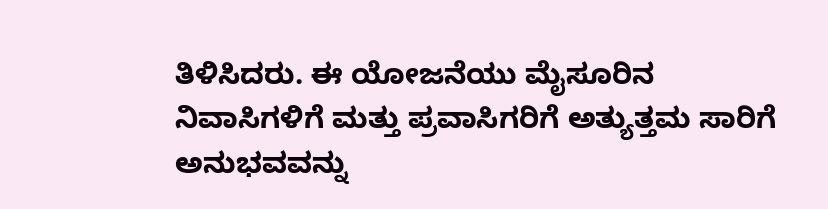ತಿಳಿಸಿದರು. ಈ ಯೋಜನೆಯು ಮೈಸೂರಿನ ನಿವಾಸಿಗಳಿಗೆ ಮತ್ತು ಪ್ರವಾಸಿಗರಿಗೆ ಅತ್ಯುತ್ತಮ ಸಾರಿಗೆ ಅನುಭವವನ್ನು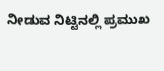ನೀಡುವ ನಿಟ್ಟಿನಲ್ಲಿ ಪ್ರಮುಖ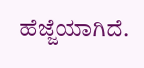ಹೆಜ್ಜೆಯಾಗಿದೆ.